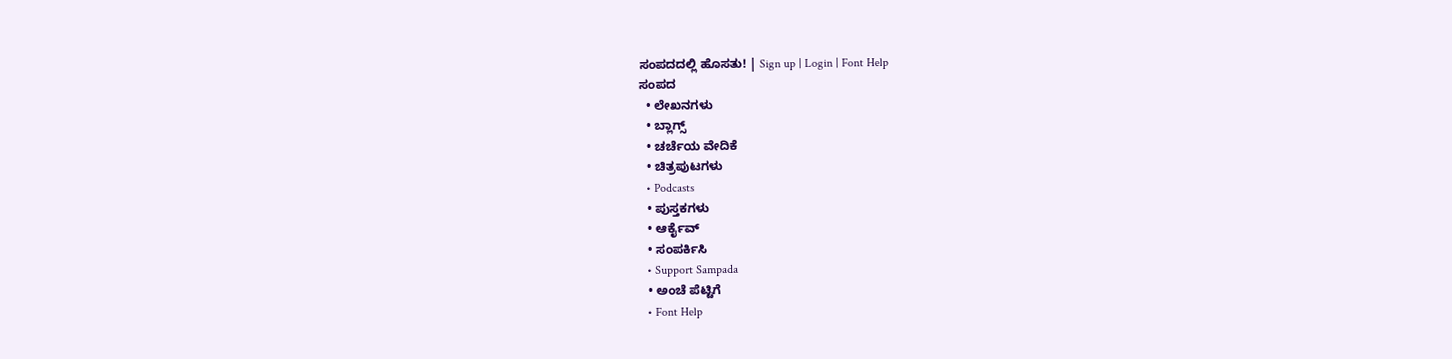ಸಂಪದದಲ್ಲಿ ಹೊಸತು! | Sign up | Login | Font Help
ಸಂಪದ
  • ಲೇಖನಗಳು
  • ಬ್ಲಾಗ್ಸ್
  • ಚರ್ಚೆಯ ವೇದಿಕೆ
  • ಚಿತ್ರಪುಟಗಳು
  • Podcasts
  • ಪುಸ್ತಕಗಳು
  • ಆರ್ಕೈವ್
  • ಸಂಪರ್ಕಿಸಿ
  • Support Sampada
  • ಅಂಚೆ ಪೆಟ್ಟಿಗೆ
  • Font Help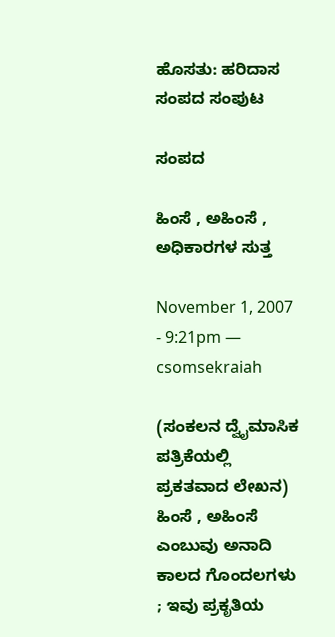ಹೊಸತು: ಹರಿದಾಸ ಸಂಪದ ಸಂಪುಟ

ಸಂಪದ

ಹಿಂಸೆ , ಅಹಿಂಸೆ , ಅಧಿಕಾರಗಳ ಸುತ್ತ

November 1, 2007 - 9:21pm — csomsekraiah

(ಸಂಕಲನ ದ್ವೈಮಾಸಿಕ ಪತ್ರಿಕೆಯಲ್ಲಿ ಪ್ರಕತವಾದ ಲೇಖನ)
ಹಿಂಸೆ , ಅಹಿಂಸೆ ಎಂಬುವು ಅನಾದಿ ಕಾಲದ ಗೊಂದಲಗಳು ; ಇವು ಪ್ರಕೃತಿಯ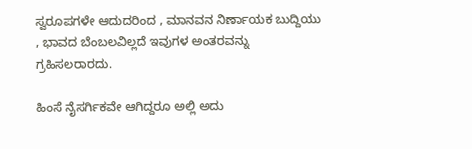ಸ್ವರೂಪಗಳೇ ಆದುದರಿಂದ , ಮಾನವನ ನಿರ್ಣಾಯಕ ಬುದ್ದಿಯು , ಭಾವದ ಬೆಂಬಲವಿಲ್ಲದೆ ಇವುಗಳ ಅಂತರವನ್ನು ಗ್ರಹಿಸಲರಾರದು.

ಹಿಂಸೆ ನೈಸರ್ಗಿಕವೇ ಆಗಿದ್ದರೂ ಅಲ್ಲಿ ಅದು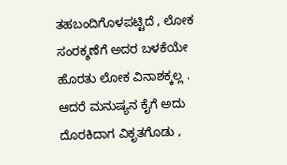ತಹಬಂದಿಗೊಳಪಟ್ಟಿದೆ , ಲೋಕ ಸಂರಕ್ಶಣೆಗೆ ಅದರ ಬಳಕೆಯೇ ಹೊರತು ಲೋಕ ವಿನಾಶಕ್ಕಲ್ಲ . ಆದರೆ ಮನುಷ್ಯನ ಕೈಗೆ ಅದು ದೊರಕಿದಾಗ ವಿಕೃತಗೊಡು ,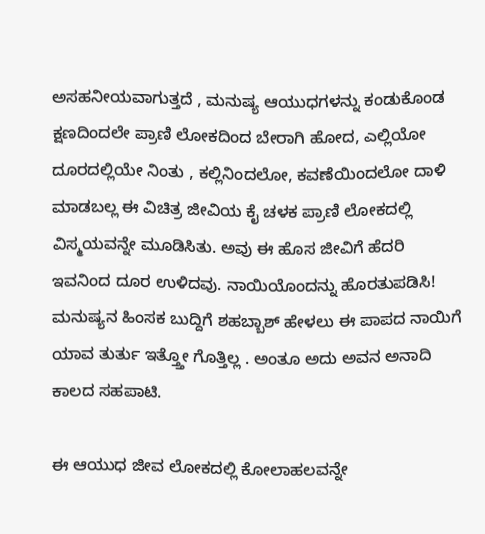ಅಸಹನೀಯವಾಗುತ್ತದೆ , ಮನುಷ್ಯ ಆಯುಧಗಳನ್ನು ಕಂಡುಕೊಂಡ ಕ್ಷಣದಿಂದಲೇ ಪ್ರಾಣಿ ಲೋಕದಿಂದ ಬೇರಾಗಿ ಹೋದ, ಎಲ್ಲಿಯೋ ದೂರದಲ್ಲಿಯೇ ನಿಂತು , ಕಲ್ಲಿನಿಂದಲೋ, ಕವಣೆಯಿಂದಲೋ ದಾಳಿ ಮಾಡಬಲ್ಲ ಈ ವಿಚಿತ್ರ ಜೀವಿಯ ಕೈ ಚಳಕ ಪ್ರಾಣಿ ಲೋಕದಲ್ಲಿ ವಿಸ್ಮಯವನ್ನೇ ಮೂಡಿಸಿತು. ಅವು ಈ ಹೊಸ ಜೀವಿಗೆ ಹೆದರಿ ಇವನಿಂದ ದೂರ ಉಳಿದವು. ನಾಯಿಯೊಂದನ್ನು ಹೊರತುಪಡಿಸಿ! ಮನುಷ್ಯನ ಹಿಂಸಕ ಬುದ್ದಿಗೆ ಶಹಬ್ಬಾಶ್ ಹೇಳಲು ಈ ಪಾಪದ ನಾಯಿಗೆ ಯಾವ ತುರ್ತು ಇತ್ತ್ತೋ ಗೊತ್ತಿಲ್ಲ . ಅಂತೂ ಅದು ಅವನ ಅನಾದಿ ಕಾಲದ ಸಹಪಾಟಿ.

ಈ ಆಯುಧ ಜೀವ ಲೋಕದಲ್ಲಿ ಕೋಲಾಹಲವನ್ನೇ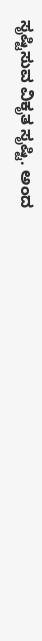ಸೃಷ್ಟಿಸುವ ವಿಕೃತ ಸೃಷ್ಟಿ. ಅಂದ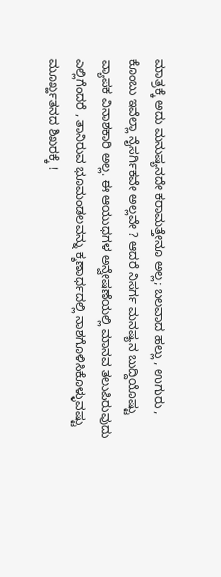ಮಾತ್ರಕ್ಕೆ ಅದು ಮನುಷ್ಯನದೇ ಕರಾಮತ್ತೇನೂ ಅಲ್ಲ; ಬಲವಾದ ಹಲ್ಲು , ಉಗುರು , ಕೊಂಬು ಇವೆಲ್ಲಾ ನೈಸರ್ಗಿಕವೇ ಅಲ್ಲವೇ ? ಆದರೆ ನಿಸರ್ಗ ಮನಷ್ಯನ ಬುದ್ದಿಯೊಷ್ಟು ವ್ಯಾಪಕ ವಿನಾಶಕಾರಿ ಅಲ್ಲ. ಈ ಆಯುಧಗಳ ಅನ್ವೇಷಣೆಯಲ್ಲಿ ಮಾನವ ತಲುಪಿರುವುದು ಎಲ್ಲಿಗೆಂದರೆ , ತಾನಿರುವ ಭೂಮಂಡಲವನ್ನು ಕ್ಶಣಾರ್ಧದಲ್ಲಿ ನಾಶಗೊಳಿಸಿಕೊಳ್ಳುವಷ್ಟು ಮೂರ್ಖ್ಹತನದ ಶಿಖರಕ್ಕೆ !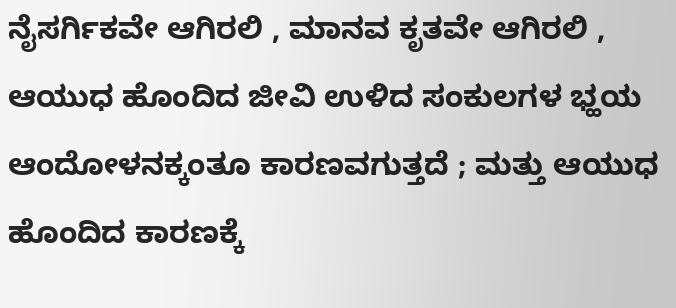ನೈಸರ್ಗಿಕವೇ ಆಗಿರಲಿ , ಮಾನವ ಕೃತವೇ ಆಗಿರಲಿ , ಆಯುಧ ಹೊಂದಿದ ಜೀವಿ ಉಳಿದ ಸಂಕುಲಗಳ ಭ್ಹಯ ಆಂದೋಳನಕ್ಕಂತೂ ಕಾರಣವಗುತ್ತದೆ ; ಮತ್ತು ಆಯುಧ ಹೊಂದಿದ ಕಾರಣಕ್ಕೆ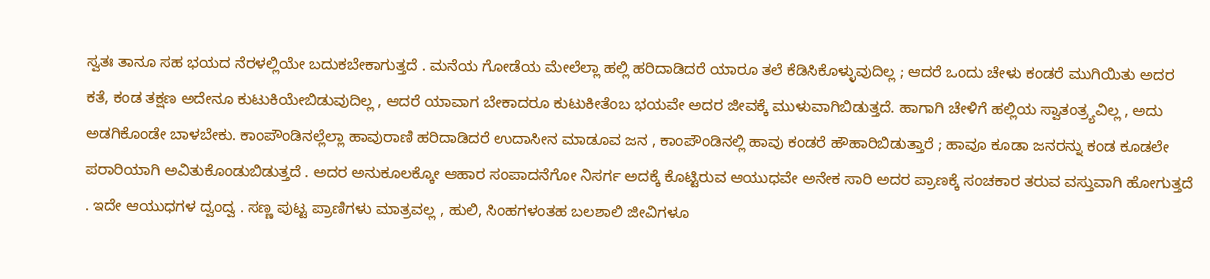ಸ್ವತಃ ತಾನೂ ಸಹ ಭಯದ ನೆರಳಲ್ಲಿಯೇ ಬದುಕಬೇಕಾಗುತ್ತದೆ . ಮನೆಯ ಗೋಡೆಯ ಮೇಲೆಲ್ಲಾ ಹಲ್ಲಿ ಹರಿದಾಡಿದರೆ ಯಾರೂ ತಲೆ ಕೆಡಿಸಿಕೊಳ್ಳುವುದಿಲ್ಲ ; ಆದರೆ ಒಂದು ಚೇಳು ಕಂಡರೆ ಮುಗಿಯಿತು ಅದರ ಕತೆ, ಕಂಡ ತಕ್ಷಣ ಅದೇನೂ ಕುಟುಕಿಯೇಬಿಡುವುದಿಲ್ಲ , ಆದರೆ ಯಾವಾಗ ಬೇಕಾದರೂ ಕುಟುಕೀತೆಂಬ ಭಯವೇ ಅದರ ಜೀವಕ್ಕೆ ಮುಳುವಾಗಿಬಿಡುತ್ತದೆ. ಹಾಗಾಗಿ ಚೇಳಿಗೆ ಹಲ್ಲಿಯ ಸ್ವಾತಂತ್ರ್ಯವಿಲ್ಲ , ಅದು ಅಡಗಿಕೊಂಡೇ ಬಾಳಬೇಕು. ಕಾಂಪೌಂಡಿನಲ್ಲೆಲ್ಲಾ ಹಾವುರಾಣಿ ಹರಿದಾಡಿದರೆ ಉದಾಸೀನ ಮಾಡೂವ ಜನ , ಕಾಂಪೌಂಡಿನಲ್ಲಿ ಹಾವು ಕಂಡರೆ ಹೌಹಾರಿಬಿಡುತ್ತಾರೆ ; ಹಾವೂ ಕೂಡಾ ಜನರನ್ನು ಕಂಡ ಕೂಡಲೇ ಪರಾರಿಯಾಗಿ ಅವಿತುಕೊಂಡುಬಿಡುತ್ತದೆ . ಅದರ ಅನುಕೂಲಕ್ಕೋ ಆಹಾರ ಸಂಪಾದನೆಗೋ ನಿಸರ್ಗ ಅದಕ್ಕೆ ಕೊಟ್ಟಿರುವ ಆಯುಧವೇ ಅನೇಕ ಸಾರಿ ಅದರ ಪ್ರಾಣಕ್ಕೆ ಸಂಚಕಾರ ತರುವ ವಸ್ತುವಾಗಿ ಹೋಗುತ್ತದೆ . ಇದೇ ಆಯುಧಗಳ ದ್ವಂದ್ವ . ಸಣ್ಣ ಪುಟ್ಟ ಪ್ರಾಣಿಗಳು ಮಾತ್ರವಲ್ಲ , ಹುಲಿ, ಸಿಂಹಗಳಂತಹ ಬಲಶಾಲಿ ಜೀವಿಗಳೂ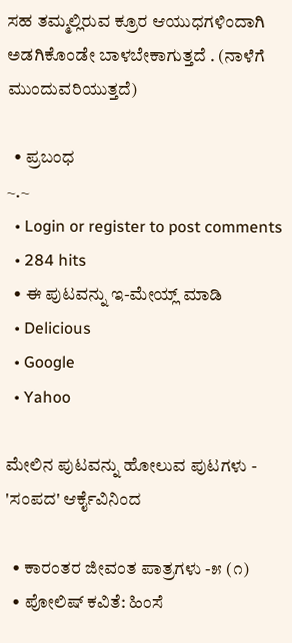ಸಹ ತಮ್ಮಲ್ಲಿರುವ ಕ್ರೂರ ಆಯುಧಗಳಿಂದಾಗಿ ಅಡಗಿಕೊಂಡೇ ಬಾಳಬೇಕಾಗುತ್ತದೆ . (ನಾಳೆಗೆ ಮುಂದುವರಿಯುತ್ತದೆ)

  • ಪ್ರಬಂಧ
~.~
  • Login or register to post comments
  • 284 hits
  • ಈ ಪುಟವನ್ನು ಇ-ಮೇಯ್ಲ್ ಮಾಡಿ
  • Delicious
  • Google
  • Yahoo

ಮೇಲಿನ ಪುಟವನ್ನು ಹೋಲುವ ಪುಟಗಳು - 'ಸಂಪದ' ಆರ್ಕೈವಿನಿಂದ

  • ಕಾರಂತರ ಜೀವಂತ ಪಾತ್ರಗಳು -೫ (೧)
  • ಪೋಲಿಷ್ ಕವಿತೆ: ಹಿಂಸೆ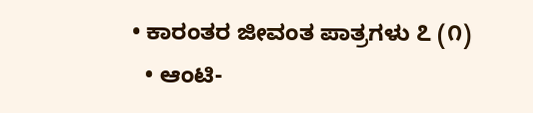• ಕಾರಂತರ ಜೀವಂತ ಪಾತ್ರಗಳು ೭ (೧)
  • ಆಂಟಿ-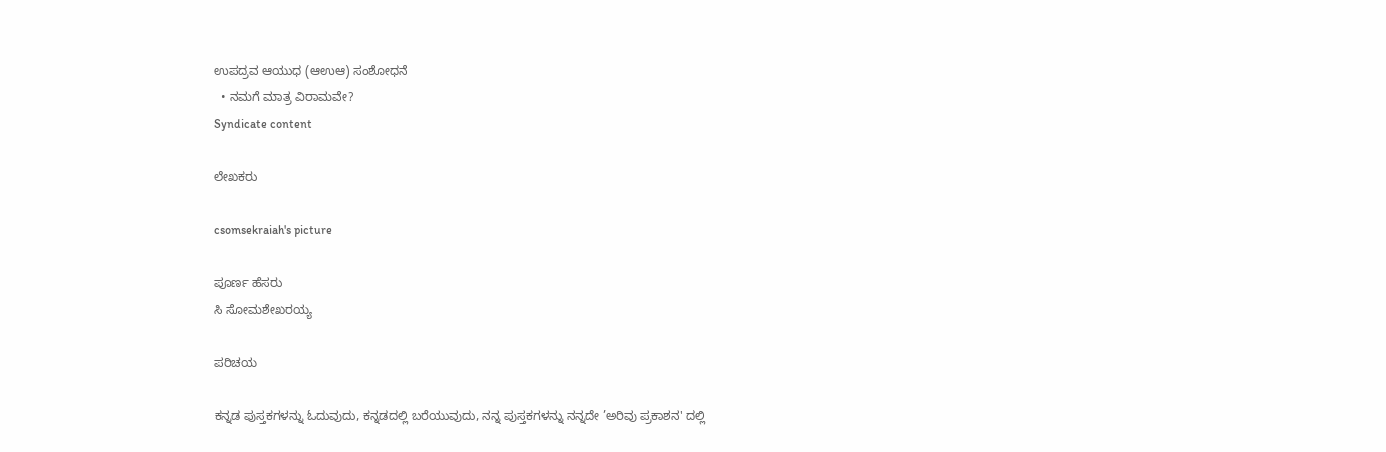ಉಪದ್ರವ ಆಯುಧ (ಆಉಆ) ಸಂಶೋಧನೆ
  • ನಮಗೆ ಮಾತ್ರ ವಿರಾಮವೇ?
Syndicate content

ಲೇಖಕರು

csomsekraiah's picture

ಪೂರ್ಣ ಹೆಸರು
ಸಿ ಸೋಮಶೇಖರಯ್ಯ

ಪರಿಚಯ

ಕನ್ನಡ ಪುಸ್ತಕಗಳನ್ನು ಓದುವುದು, ಕನ್ನಡದಲ್ಲಿ ಬರೆಯುವುದು, ನನ್ನ ಪುಸ್ತಕಗಳನ್ನು ನನ್ನದೇ ’ಅರಿವು ಪ್ರಕಾಶನ' ದಲ್ಲಿ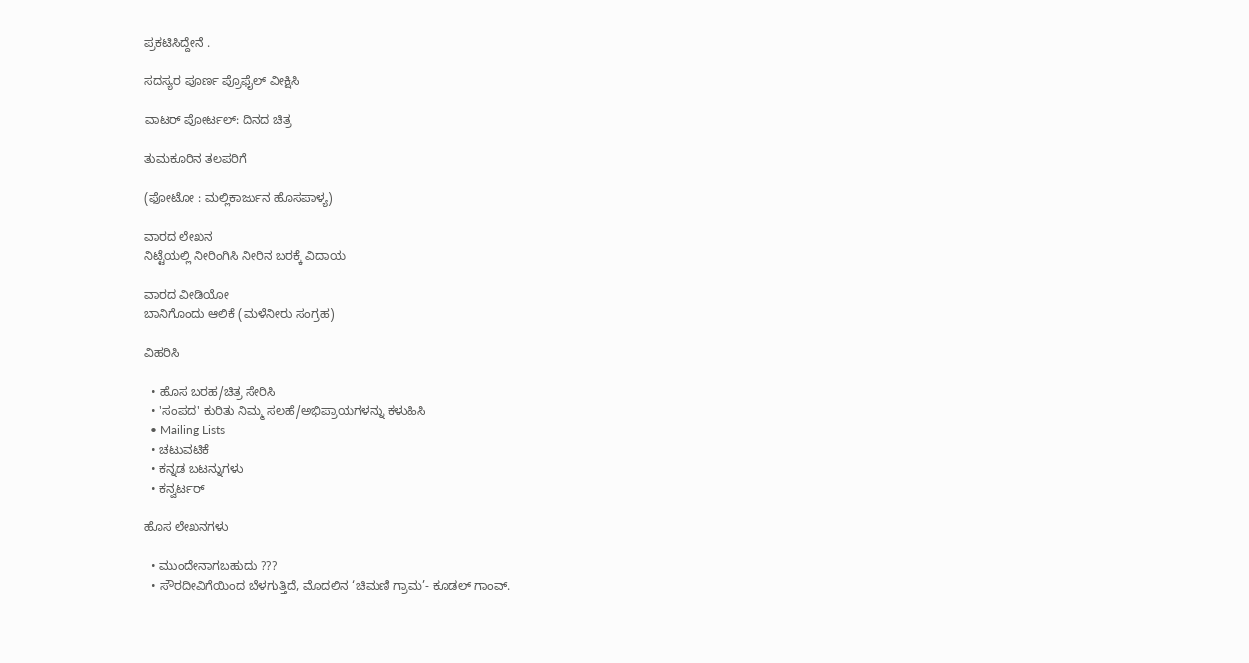ಪ್ರಕಟಿಸಿದ್ದೇನೆ .

ಸದಸ್ಯರ ಪೂರ್ಣ ಪ್ರೊಫೈಲ್ ವೀಕ್ಷಿಸಿ

ವಾಟರ್ ಪೋರ್ಟಲ್: ದಿನದ ಚಿತ್ರ

ತುಮಕೂರಿನ ತಲಪರಿಗೆ

(ಫೋಟೋ : ಮಲ್ಲಿಕಾರ್ಜುನ ಹೊಸಪಾಳ್ಯ)

ವಾರದ ಲೇಖನ
ನಿಟ್ಟೆಯಲ್ಲಿ ನೀರಿಂಗಿಸಿ ನೀರಿನ ಬರಕ್ಕೆ ವಿದಾಯ

ವಾರದ ವೀಡಿಯೋ
ಬಾನಿಗೊಂದು ಆಲಿಕೆ (ಮಳೆನೀರು ಸಂಗ್ರಹ)

ವಿಹರಿಸಿ

  • ಹೊಸ ಬರಹ/ಚಿತ್ರ ಸೇರಿಸಿ
  • 'ಸಂಪದ' ಕುರಿತು ನಿಮ್ಮ ಸಲಹೆ/ಅಭಿಪ್ರಾಯಗಳನ್ನು ಕಳುಹಿಸಿ
  • Mailing Lists
  • ಚಟುವಟಿಕೆ
  • ಕನ್ನಡ ಬಟನ್ನುಗಳು
  • ಕನ್ವರ್ಟರ್

ಹೊಸ ಲೇಖನಗಳು

  • ಮುಂದೇನಾಗಬಹುದು ???
  • ಸೌರದೀವಿಗೆಯಿಂದ ಬೆಳಗುತ್ತಿದೆ, ಮೊದಲಿನ ‘ಚಿಮಣಿ ಗ್ರಾಮ’- ಕೂಡಲ್ ಗಾಂವ್.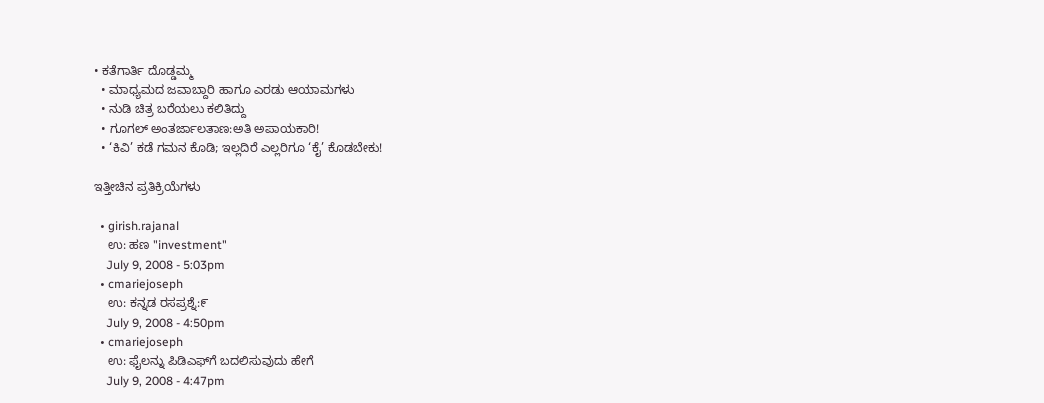• ಕತೆಗಾರ್ತಿ ದೊಡ್ಡಮ್ಮ
  • ಮಾಧ್ಯಮದ ಜವಾಬ್ದಾರಿ ಹಾಗೂ ಎರಡು ಆಯಾಮಗಳು
  • ನುಡಿ ಚಿತ್ರ ಬರೆಯಲು ಕಲಿತಿದ್ದು
  • ಗೂಗಲ್ ಅಂತರ್ಜಾಲತಾಣ:ಅತಿ ಅಪಾಯಕಾರಿ!
  • ‘ಕಿವಿ’ ಕಡೆ ಗಮನ ಕೊಡಿ; ಇಲ್ಲದಿರೆ ಎಲ್ಲರಿಗೂ ‘ಕೈ’ ಕೊಡಬೇಕು!

ಇತ್ತೀಚಿನ ಪ್ರತಿಕ್ರಿಯೆಗಳು

  • girish.rajanal
    ಉ: ಹಣ "investment"
    July 9, 2008 - 5:03pm
  • cmariejoseph
    ಉ: ಕನ್ನಡ ರಸಪ್ರಶ್ನೆ:೯
    July 9, 2008 - 4:50pm
  • cmariejoseph
    ಉ: ಫೈಲನ್ನು ಪಿಡಿಎಫ್‌ಗೆ ಬದಲಿಸುವುದು ಹೇಗೆ
    July 9, 2008 - 4:47pm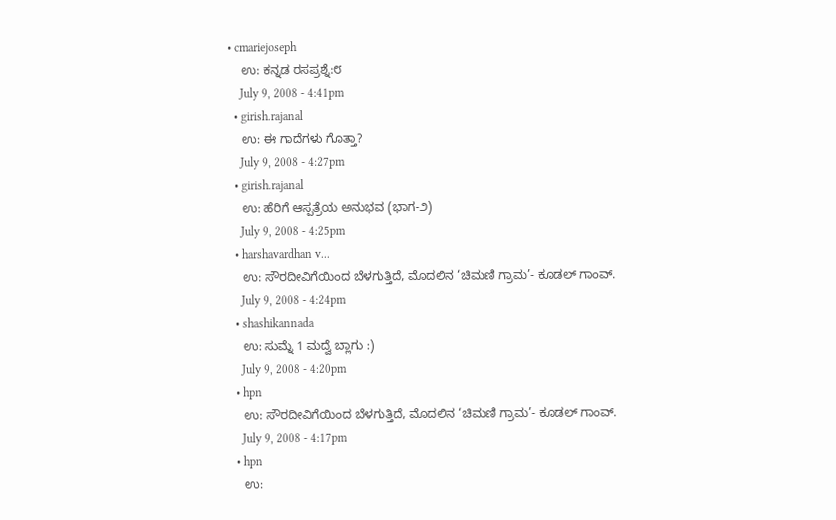• cmariejoseph
    ಉ: ಕನ್ನಡ ರಸಪ್ರಶ್ನೆ:೮
    July 9, 2008 - 4:41pm
  • girish.rajanal
    ಉ: ಈ ಗಾದೆಗಳು ಗೊತ್ತಾ?
    July 9, 2008 - 4:27pm
  • girish.rajanal
    ಉ: ಹೆರಿಗೆ ಆಸ್ಪತ್ರೆಯ ಅನುಭವ (ಭಾಗ-೨)
    July 9, 2008 - 4:25pm
  • harshavardhan v...
    ಉ: ಸೌರದೀವಿಗೆಯಿಂದ ಬೆಳಗುತ್ತಿದೆ, ಮೊದಲಿನ ‘ಚಿಮಣಿ ಗ್ರಾಮ’- ಕೂಡಲ್ ಗಾಂವ್.
    July 9, 2008 - 4:24pm
  • shashikannada
    ಉ: ಸುಮ್ನೆ 1 ಮದ್ವೆ ಬ್ಲಾಗು :)
    July 9, 2008 - 4:20pm
  • hpn
    ಉ: ಸೌರದೀವಿಗೆಯಿಂದ ಬೆಳಗುತ್ತಿದೆ, ಮೊದಲಿನ ‘ಚಿಮಣಿ ಗ್ರಾಮ’- ಕೂಡಲ್ ಗಾಂವ್.
    July 9, 2008 - 4:17pm
  • hpn
    ಉ: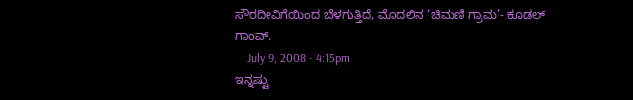ಸೌರದೀವಿಗೆಯಿಂದ ಬೆಳಗುತ್ತಿದೆ, ಮೊದಲಿನ ‘ಚಿಮಣಿ ಗ್ರಾಮ’- ಕೂಡಲ್ ಗಾಂವ್.
    July 9, 2008 - 4:15pm
ಇನ್ನಷ್ಟು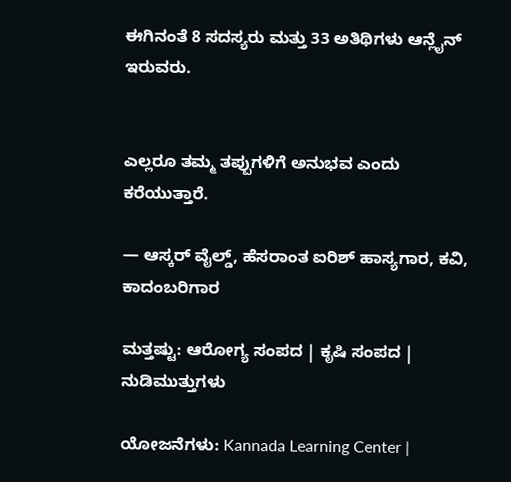ಈಗಿನಂತೆ 8 ಸದಸ್ಯರು ಮತ್ತು 33 ಅತಿಥಿಗಳು ಆನ್ಲೈನ್ ಇರುವರು.


ಎಲ್ಲರೂ ತಮ್ಮ ತಪ್ಪುಗಳಿಗೆ ಅನುಭವ ಎಂದು ಕರೆಯುತ್ತಾರೆ.

— ಆಸ್ಕರ್ ವೈಲ್ಡ್, ಹೆಸರಾಂತ ಐರಿಶ್ ಹಾಸ್ಯಗಾರ, ಕವಿ, ಕಾದಂಬರಿಗಾರ

ಮತ್ತಷ್ಟು: ಆರೋಗ್ಯ ಸಂಪದ | ಕೃಷಿ ಸಂಪದ | ನುಡಿಮುತ್ತುಗಳು

ಯೋಜನೆಗಳು: Kannada Learning Center |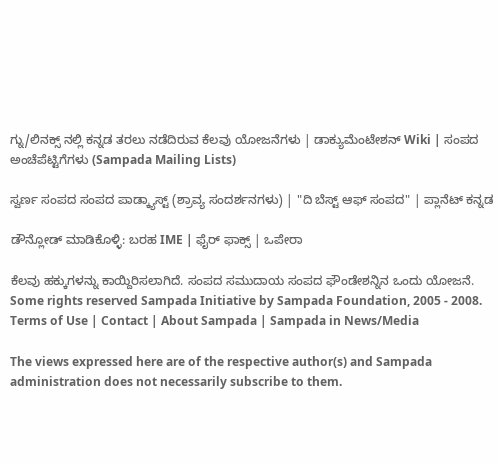ಗ್ನು/ಲಿನಕ್ಸ್ ನಲ್ಲಿ ಕನ್ನಡ ತರಲು ನಡೆದಿರುವ ಕೆಲವು ಯೋಜನೆಗಳು | ಡಾಕ್ಯುಮೆಂಟೇಶನ್ Wiki | ಸಂಪದ ಅಂಚೆಪೆಟ್ಟಿಗೆಗಳು (Sampada Mailing Lists)

ಸ್ವರ್ಣ ಸಂಪದ ಸಂಪದ ಪಾಡ್ಕ್ಯಾಸ್ಟ್ (ಶ್ರಾವ್ಯ ಸಂದರ್ಶನಗಳು) | "ದಿ ಬೆಸ್ಟ್ ಆಫ್ ಸಂಪದ" | ಪ್ಲಾನೆಟ್ ಕನ್ನಡ

ಡೌನ್ಲೋಡ್ ಮಾಡಿಕೊಳ್ಳಿ: ಬರಹ IME | ಫೈರ್ ಫಾಕ್ಸ್ | ಒಪೇರಾ

ಕೆಲವು ಹಕ್ಕುಗಳನ್ನು ಕಾಯ್ದಿರಿಸಲಾಗಿದೆ. ಸಂಪದ ಸಮುದಾಯ ಸಂಪದ ಫೌಂಡೇಶನ್ನಿನ ಒಂದು ಯೋಜನೆ.
Some rights reserved Sampada Initiative by Sampada Foundation, 2005 - 2008.
Terms of Use | Contact | About Sampada | Sampada in News/Media

The views expressed here are of the respective author(s) and Sampada administration does not necessarily subscribe to them.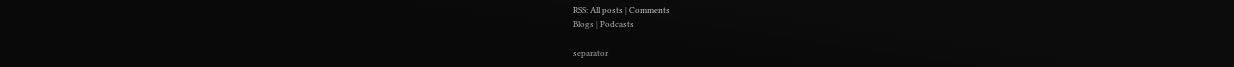RSS: All posts | Comments
Blogs | Podcasts

separator